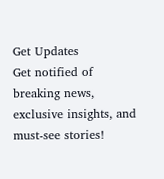Get Updates
Get notified of breaking news, exclusive insights, and must-see stories!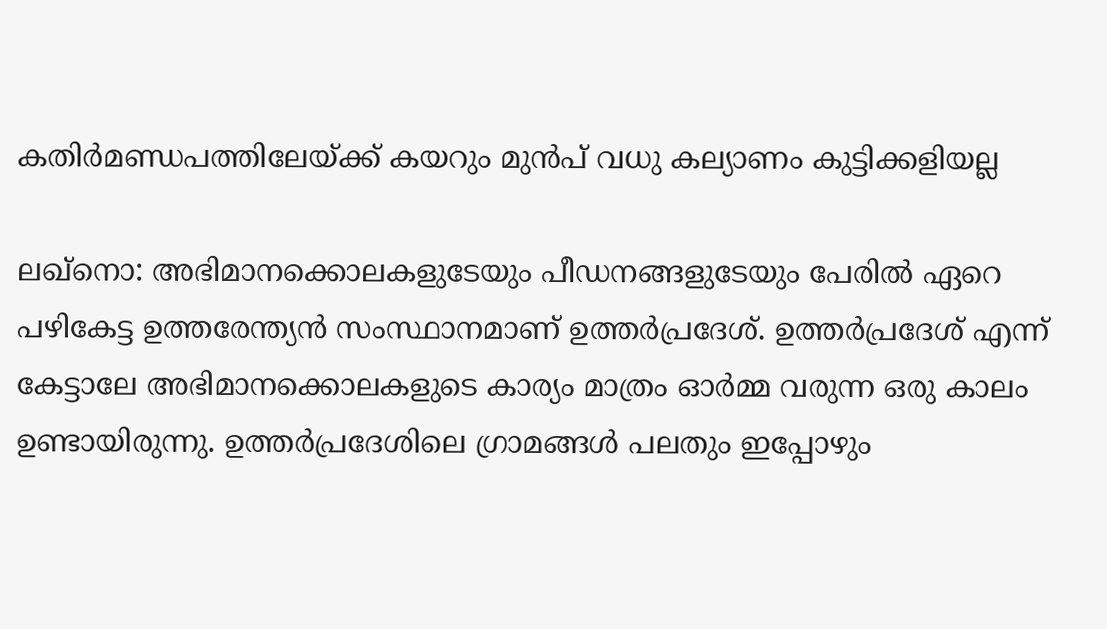കതിര്‍മണ്ഡപത്തിലേയ്ക്ക് കയറും മുന്‍പ് വധു കല്യാണം കുട്ടിക്കളിയല്ല

ലഖ്‌നൊ: അഭിമാനക്കൊലകളുടേയും പീഡനങ്ങളുടേയും പേരില്‍ ഏറെ പഴികേട്ട ഉത്തരേന്ത്യന്‍ സംസ്ഥാനമാണ് ഉത്തര്‍പ്രദേശ്. ഉത്തര്‍പ്രദേശ് എന്ന് കേട്ടാലേ അഭിമാനക്കൊലകളുടെ കാര്യം മാത്രം ഓര്‍മ്മ വരുന്ന ഒരു കാലം ഉണ്ടായിരുന്നു. ഉത്തര്‍പ്രദേശിലെ ഗ്രാമങ്ങള്‍ പലതും ഇപ്പോഴും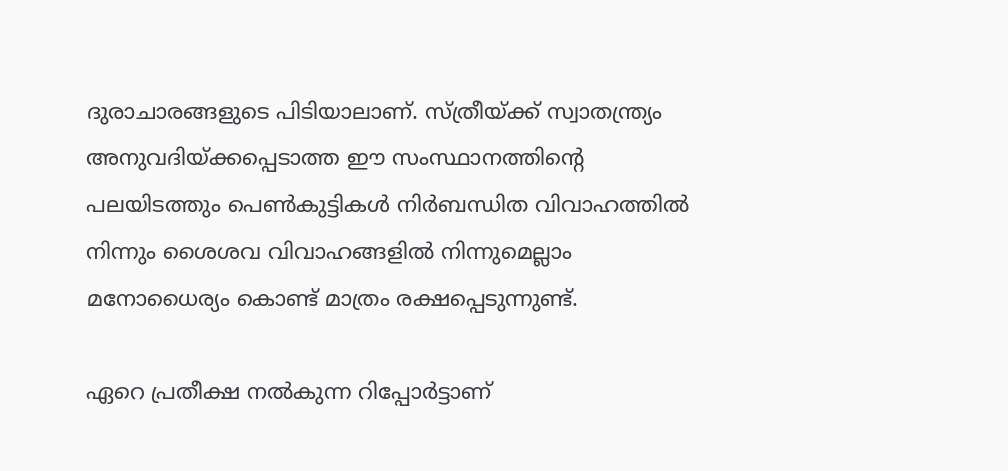ദുരാചാരങ്ങളുടെ പിടിയാലാണ്. സ്ത്രീയ്ക്ക് സ്വാതന്ത്ര്യം അനുവദിയ്ക്കപ്പെടാത്ത ഈ സംസ്ഥാനത്തിന്റെ പലയിടത്തും പെണ്‍കുട്ടികള്‍ നിര്‍ബന്ധിത വിവാഹത്തില്‍ നിന്നും ശൈശവ വിവാഹങ്ങളില്‍ നിന്നുമെല്ലാം മനോധൈര്യം കൊണ്ട് മാത്രം രക്ഷപ്പെടുന്നുണ്ട്.

ഏറെ പ്രതീക്ഷ നല്‍കുന്ന റിപ്പോര്‍ട്ടാണ്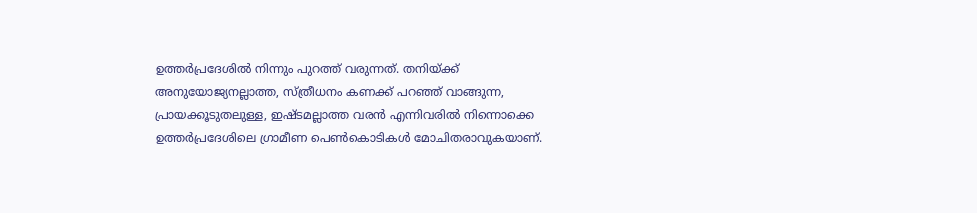ഉത്തര്‍പ്രദേശില്‍ നിന്നും പുറത്ത് വരുന്നത്. തനിയ്ക്ക് അനുയോജ്യനല്ലാത്ത, സ്ത്രീധനം കണക്ക് പറഞ്ഞ് വാങ്ങുന്ന, പ്രായക്കൂടുതലുള്ള, ഇഷ്ടമല്ലാത്ത വരന്‍ എന്നിവരില്‍ നിന്നൊക്കെ ഉത്തര്‍പ്രദേശിലെ ഗ്രാമീണ പെണ്‍കൊടികള്‍ മോചിതരാവുകയാണ്.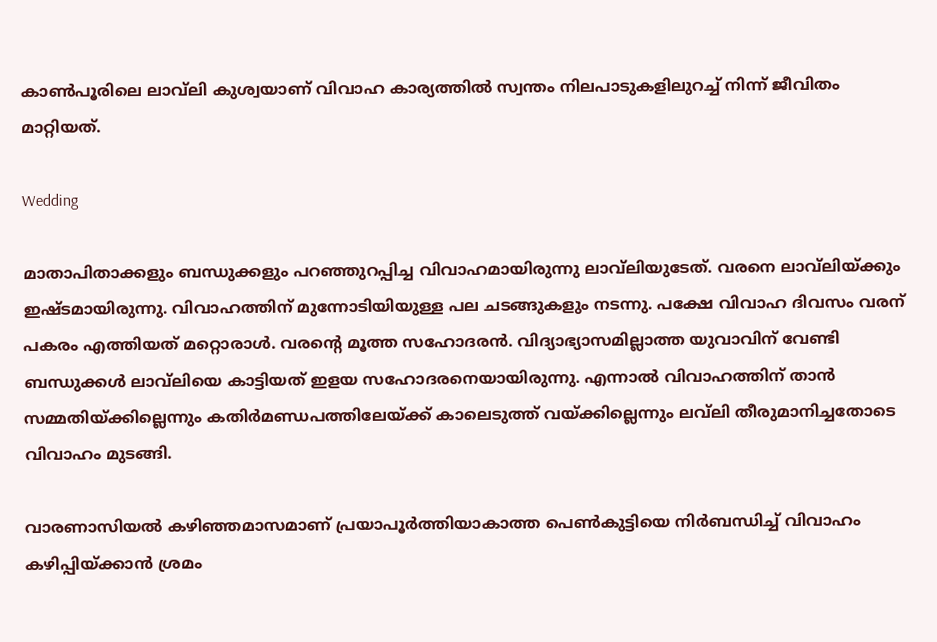കാണ്‍പൂരിലെ ലാവ്‌ലി കുശ്വയാണ് വിവാഹ കാര്യത്തില്‍ സ്വന്തം നിലപാടുകളിലുറച്ച് നിന്ന് ജീവിതം മാറ്റിയത്.

Wedding

മാതാപിതാക്കളും ബന്ധുക്കളും പറഞ്ഞുറപ്പിച്ച വിവാഹമായിരുന്നു ലാവ്‌ലിയുടേത്. വരനെ ലാവ്‌ലിയ്ക്കും ഇഷ്ടമായിരുന്നു. വിവാഹത്തിന് മുന്നോടിയിയുള്ള പല ചടങ്ങുകളും നടന്നു. പക്ഷേ വിവാഹ ദിവസം വരന് പകരം എത്തിയത് മറ്റൊരാള്‍. വരന്റെ മൂത്ത സഹോദരന്‍. വിദ്യാഭ്യാസമില്ലാത്ത യുവാവിന് വേണ്ടി ബന്ധുക്കള്‍ ലാവ്‌ലിയെ കാട്ടിയത് ഇളയ സഹോദരനെയായിരുന്നു. എന്നാല്‍ വിവാഹത്തിന് താന്‍ സമ്മതിയ്ക്കില്ലെന്നും കതിര്‍മണ്ഡപത്തിലേയ്ക്ക് കാലെടുത്ത് വയ്ക്കില്ലെന്നും ലവ്‌ലി തീരുമാനിച്ചതോടെ വിവാഹം മുടങ്ങി.

വാരണാസിയല്‍ കഴിഞ്ഞമാസമാണ് പ്രയാപൂര്‍ത്തിയാകാത്ത പെണ്‍കുട്ടിയെ നിര്‍ബന്ധിച്ച് വിവാഹം കഴിപ്പിയ്ക്കാന്‍ ശ്രമം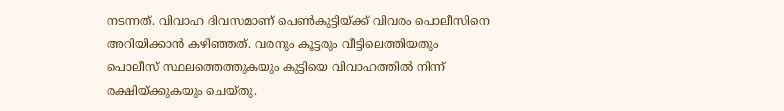നടന്നത്. വിവാഹ ദിവസമാണ് പെണ്‍കുട്ടിയ്ക്ക് വിവരം പൊലീസിനെ അറിയിക്കാന്‍ കഴിഞ്ഞത്. വരനും കൂട്ടരും വീട്ടിലെത്തിയതും പൊലീസ് സ്ഥലത്തെത്തുകയും കുട്ടിയെ വിവാഹത്തില്‍ നിന്ന് രക്ഷിയ്ക്കുകയും ചെയ്തു.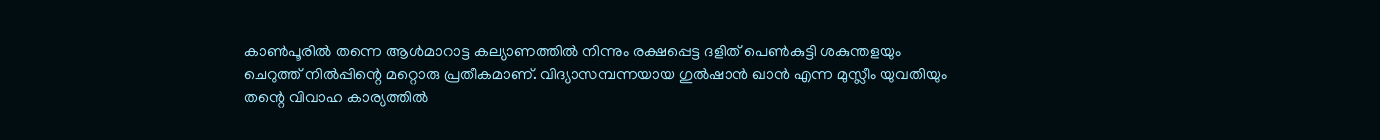കാണ്‍പൂരില്‍ തന്നെ ആള്‍മാറാട്ട കല്യാണത്തില്‍ നിന്നും രക്ഷപ്പെട്ട ദളിത് പെണ്‍കുട്ടി ശകുന്തളയും ചെറുത്ത് നില്‍പ്പിന്റെ മറ്റൊരു പ്രതീകമാണ്. വിദ്യാസമ്പന്നയായ ഗുല്‍ഷാന്‍ ഖാന്‍ എന്ന മുസ്ലീം യുവതിയും തന്റെ വിവാഹ കാര്യത്തില്‍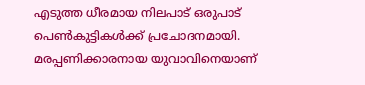എടുത്ത ധീരമായ നിലപാട് ഒരുപാട് പെണ്‍കുട്ടികള്‍ക്ക് പ്രചോദനമായി. മരപ്പണിക്കാരനായ യുവാവിനെയാണ്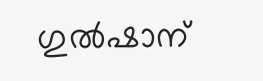ഗുല്‍ഷാന്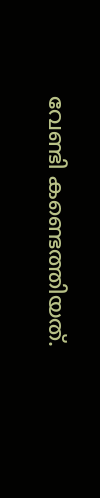വേണ്ടി കണ്ടെത്തിയത്.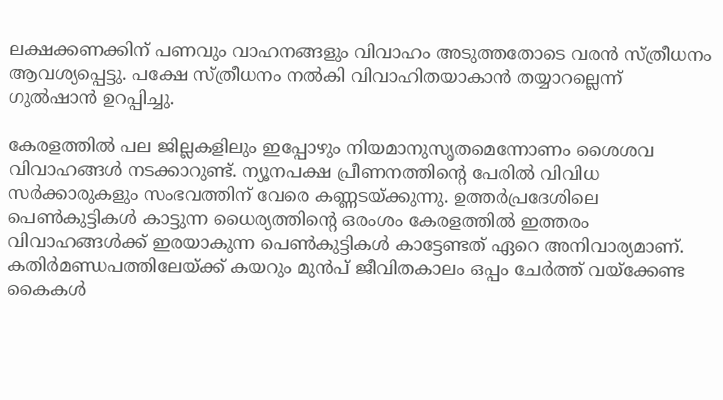ലക്ഷക്കണക്കിന് പണവും വാഹനങ്ങളും വിവാഹം അടുത്തതോടെ വരന്‍ സ്ത്രീധനം ആവശ്യപ്പെട്ടു. പക്ഷേ സ്ത്രീധനം നല്‍കി വിവാഹിതയാകാന്‍ തയ്യാറല്ലെന്ന് ഗുല്‍ഷാന്‍ ഉറപ്പിച്ചു.

കേരളത്തില്‍ പല ജില്ലകളിലും ഇപ്പോഴും നിയമാനുസൃതമെന്നോണം ശൈശവ വിവാഹങ്ങള്‍ നടക്കാറുണ്ട്. ന്യൂനപക്ഷ പ്രീണനത്തിന്റെ പേരില്‍ വിവിധ സര്‍ക്കാരുകളും സംഭവത്തിന് വേരെ കണ്ണടയ്ക്കുന്നു. ഉത്തര്‍പ്രദേശിലെ പെണ്‍കുട്ടികള്‍ കാട്ടുന്ന ധൈര്യത്തിന്റെ ഒരംശം കേരളത്തില്‍ ഇത്തരം വിവാഹങ്ങള്‍ക്ക് ഇരയാകുന്ന പെണ്‍കുട്ടികള്‍ കാട്ടേണ്ടത് ഏറെ അനിവാര്യമാണ്. കതിര്‍മണ്ഡപത്തിലേയ്ക്ക് കയറും മുന്‍പ് ജീവിതകാലം ഒപ്പം ചേര്‍ത്ത് വയ്‌ക്കേണ്ട കൈകള്‍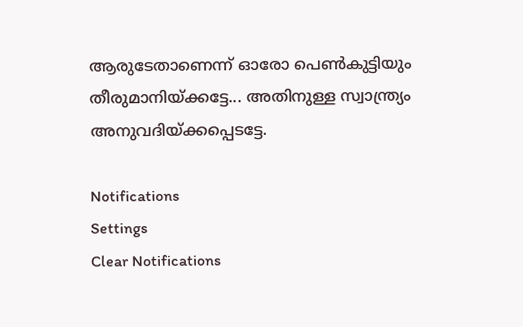ആരുടേതാണെന്ന് ഓരോ പെണ്‍കുട്ടിയും തീരുമാനിയ്ക്കട്ടേ... അതിനുള്ള സ്വാന്ത്ര്യം അനുവദിയ്ക്കപ്പെടട്ടേ.

Notifications
Settings
Clear Notifications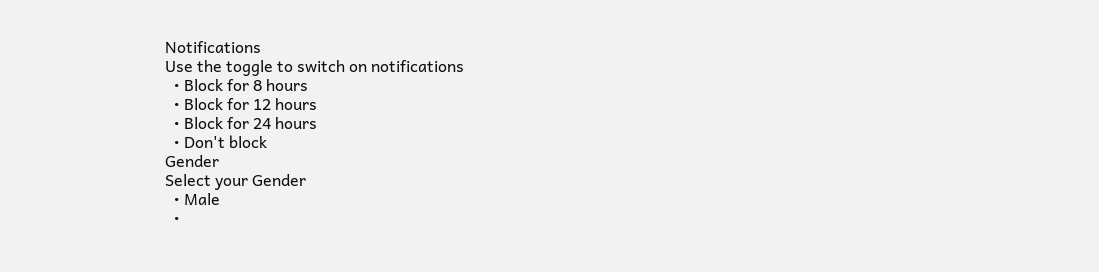Notifications
Use the toggle to switch on notifications
  • Block for 8 hours
  • Block for 12 hours
  • Block for 24 hours
  • Don't block
Gender
Select your Gender
  • Male
  •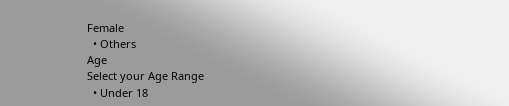Female
  • Others
Age
Select your Age Range
  • Under 18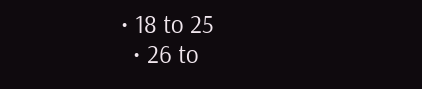• 18 to 25
  • 26 to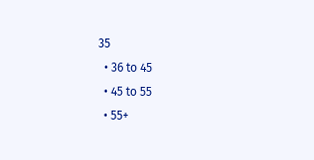35
  • 36 to 45
  • 45 to 55
  • 55+